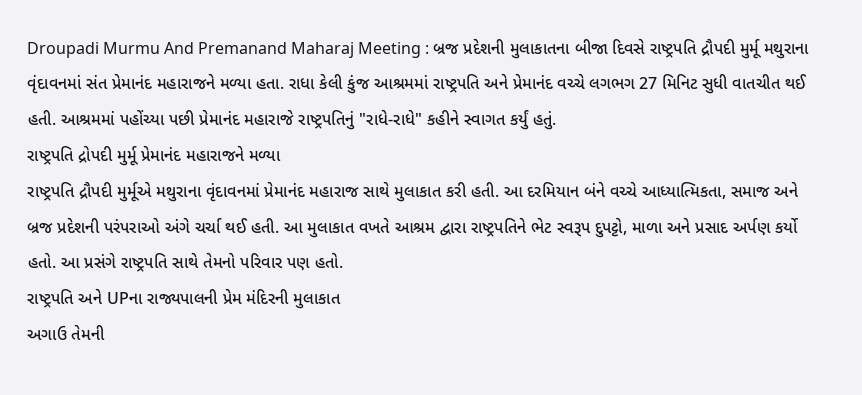Droupadi Murmu And Premanand Maharaj Meeting : બ્રજ પ્રદેશની મુલાકાતના બીજા દિવસે રાષ્ટ્રપતિ દ્રૌપદી મુર્મૂ મથુરાના વૃંદાવનમાં સંત પ્રેમાનંદ મહારાજને મળ્યા હતા. રાધા કેલી કુંજ આશ્રમમાં રાષ્ટ્રપતિ અને પ્રેમાનંદ વચ્ચે લગભગ 27 મિનિટ સુધી વાતચીત થઈ હતી. આશ્રમમાં પહોંચ્યા પછી પ્રેમાનંદ મહારાજે રાષ્ટ્રપતિનું "રાધે-રાધે" કહીને સ્વાગત કર્યું હતું.
રાષ્ટ્રપતિ દ્રોપદી મુર્મૂ પ્રેમાનંદ મહારાજને મળ્યા
રાષ્ટ્રપતિ દ્રૌપદી મુર્મૂએ મથુરાના વૃંદાવનમાં પ્રેમાનંદ મહારાજ સાથે મુલાકાત કરી હતી. આ દરમિયાન બંને વચ્ચે આધ્યાત્મિકતા, સમાજ અને બ્રજ પ્રદેશની પરંપરાઓ અંગે ચર્ચા થઈ હતી. આ મુલાકાત વખતે આશ્રમ દ્વારા રાષ્ટ્રપતિને ભેટ સ્વરૂપ દુપટ્ટો, માળા અને પ્રસાદ અર્પણ કર્યો હતો. આ પ્રસંગે રાષ્ટ્રપતિ સાથે તેમનો પરિવાર પણ હતો.
રાષ્ટ્રપતિ અને UPના રાજ્યપાલની પ્રેમ મંદિરની મુલાકાત
અગાઉ તેમની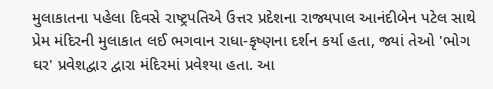મુલાકાતના પહેલા દિવસે રાષ્ટ્રપતિએ ઉત્તર પ્રદેશના રાજ્યપાલ આનંદીબેન પટેલ સાથે પ્રેમ મંદિરની મુલાકાત લઈ ભગવાન રાધા-કૃષ્ણના દર્શન કર્યા હતા, જ્યાં તેઓ 'ભોગ ઘર' પ્રવેશદ્વાર દ્વારા મંદિરમાં પ્રવેશ્યા હતા. આ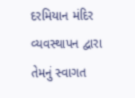દરમિયાન મંદિર વ્યવસ્થાપન દ્વારા તેમનું સ્વાગત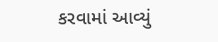કરવામાં આવ્યું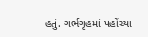હતું. ગર્ભગૃહમાં પહોંચ્યા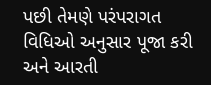પછી તેમણે પરંપરાગત વિધિઓ અનુસાર પૂજા કરી અને આરતી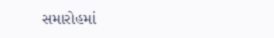સમારોહમાં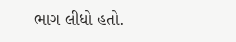ભાગ લીધો હતો.